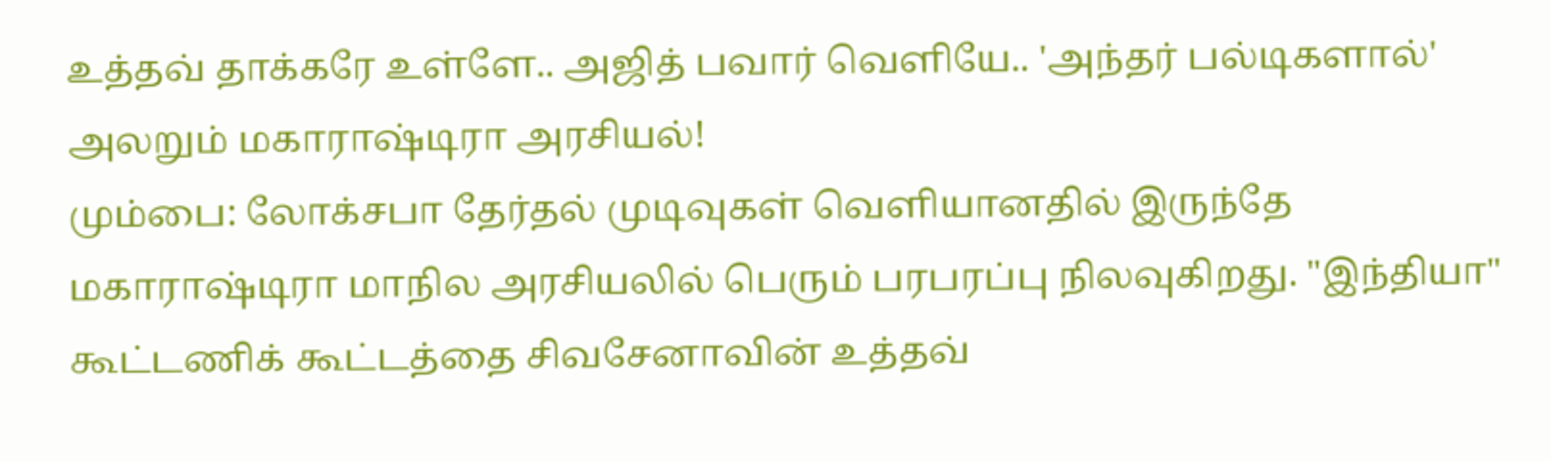உத்தவ் தாக்கரே உள்ளே.. அஜித் பவார் வெளியே.. 'அந்தர் பல்டிகளால்' அலறும் மகாராஷ்டிரா அரசியல்!
மும்பை: லோக்சபா தேர்தல் முடிவுகள் வெளியானதில் இருந்தே மகாராஷ்டிரா மாநில அரசியலில் பெரும் பரபரப்பு நிலவுகிறது. "இந்தியா" கூட்டணிக் கூட்டத்தை சிவசேனாவின் உத்தவ்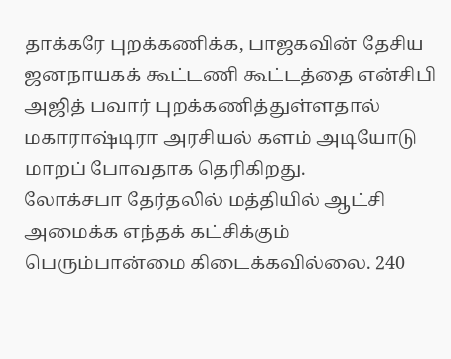தாக்கரே புறக்கணிக்க, பாஜகவின் தேசிய ஜனநாயகக் கூட்டணி கூட்டத்தை என்சிபி அஜித் பவார் புறக்கணித்துள்ளதால் மகாராஷ்டிரா அரசியல் களம் அடியோடு மாறப் போவதாக தெரிகிறது.
லோக்சபா தேர்தலில் மத்தியில் ஆட்சி அமைக்க எந்தக் கட்சிக்கும் பெரும்பான்மை கிடைக்கவில்லை. 240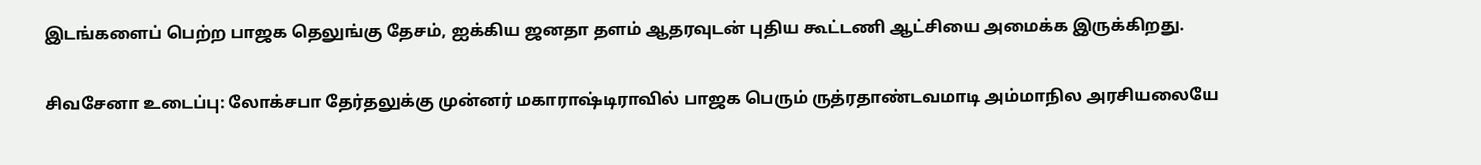இடங்களைப் பெற்ற பாஜக தெலுங்கு தேசம், ஐக்கிய ஜனதா தளம் ஆதரவுடன் புதிய கூட்டணி ஆட்சியை அமைக்க இருக்கிறது.

சிவசேனா உடைப்பு: லோக்சபா தேர்தலுக்கு முன்னர் மகாராஷ்டிராவில் பாஜக பெரும் ருத்ரதாண்டவமாடி அம்மாநில அரசியலையே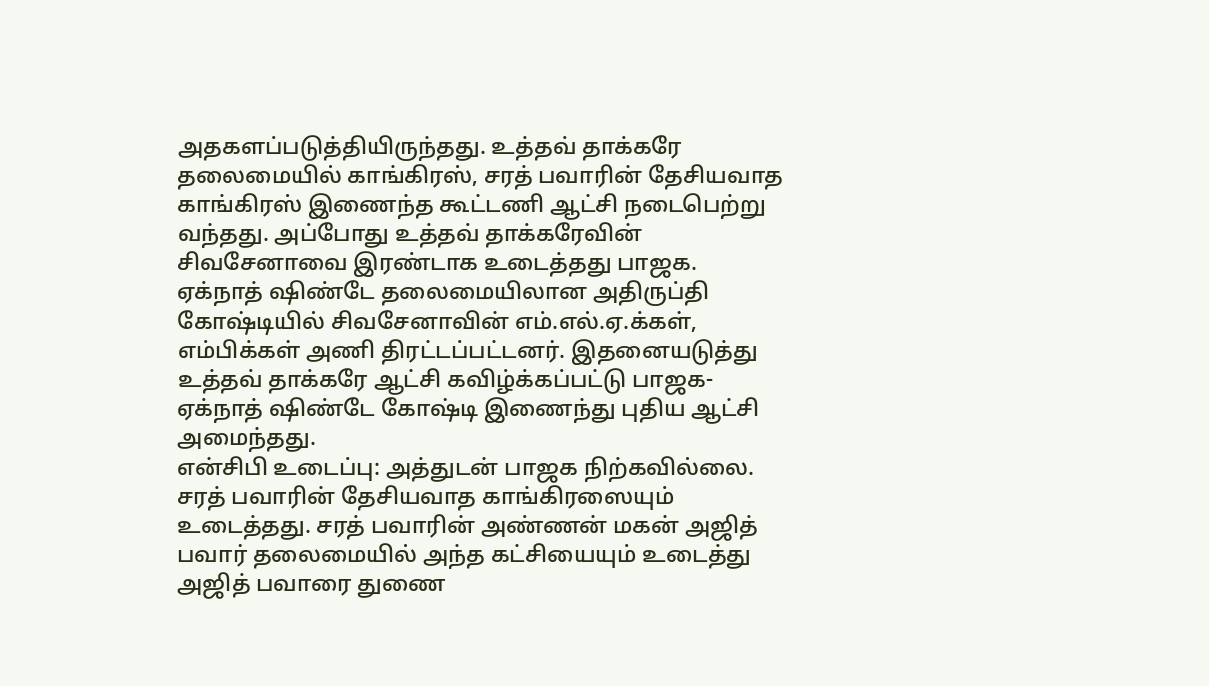அதகளப்படுத்தியிருந்தது. உத்தவ் தாக்கரே தலைமையில் காங்கிரஸ், சரத் பவாரின் தேசியவாத காங்கிரஸ் இணைந்த கூட்டணி ஆட்சி நடைபெற்று வந்தது. அப்போது உத்தவ் தாக்கரேவின் சிவசேனாவை இரண்டாக உடைத்தது பாஜக. ஏக்நாத் ஷிண்டே தலைமையிலான அதிருப்தி கோஷ்டியில் சிவசேனாவின் எம்.எல்.ஏ.க்கள், எம்பிக்கள் அணி திரட்டப்பட்டனர். இதனையடுத்து உத்தவ் தாக்கரே ஆட்சி கவிழ்க்கப்பட்டு பாஜக- ஏக்நாத் ஷிண்டே கோஷ்டி இணைந்து புதிய ஆட்சி அமைந்தது.
என்சிபி உடைப்பு: அத்துடன் பாஜக நிற்கவில்லை. சரத் பவாரின் தேசியவாத காங்கிரஸையும் உடைத்தது. சரத் பவாரின் அண்ணன் மகன் அஜித் பவார் தலைமையில் அந்த கட்சியையும் உடைத்து அஜித் பவாரை துணை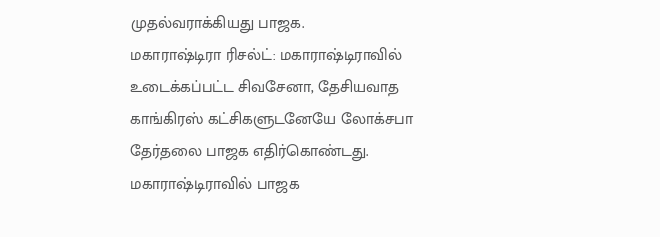முதல்வராக்கியது பாஜக.
மகாராஷ்டிரா ரிசல்ட்: மகாராஷ்டிராவில் உடைக்கப்பட்ட சிவசேனா, தேசியவாத காங்கிரஸ் கட்சிகளுடனேயே லோக்சபா தேர்தலை பாஜக எதிர்கொண்டது. மகாராஷ்டிராவில் பாஜக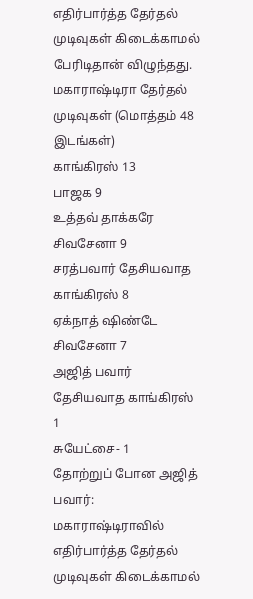எதிர்பார்த்த தேர்தல் முடிவுகள் கிடைக்காமல் பேரிடிதான் விழுந்தது.
மகாராஷ்டிரா தேர்தல் முடிவுகள் (மொத்தம் 48 இடங்கள்)
காங்கிரஸ் 13
பாஜக 9
உத்தவ் தாக்கரே சிவசேனா 9
சரத்பவார் தேசியவாத காங்கிரஸ் 8
ஏக்நாத் ஷிண்டே சிவசேனா 7
அஜித் பவார் தேசியவாத காங்கிரஸ் 1
சுயேட்சை- 1
தோற்றுப் போன அஜித் பவார்: மகாராஷ்டிராவில் எதிர்பார்த்த தேர்தல் முடிவுகள் கிடைக்காமல்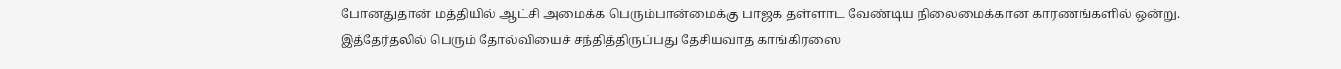போனதுதான் மத்தியில் ஆட்சி அமைக்க பெரும்பான்மைக்கு பாஜக தள்ளாட வேண்டிய நிலைமைக்கான காரணங்களில் ஒன்று. இத்தேர்தலில் பெரும் தோல்வியைச் சந்தித்திருப்பது தேசியவாத காங்கிரஸை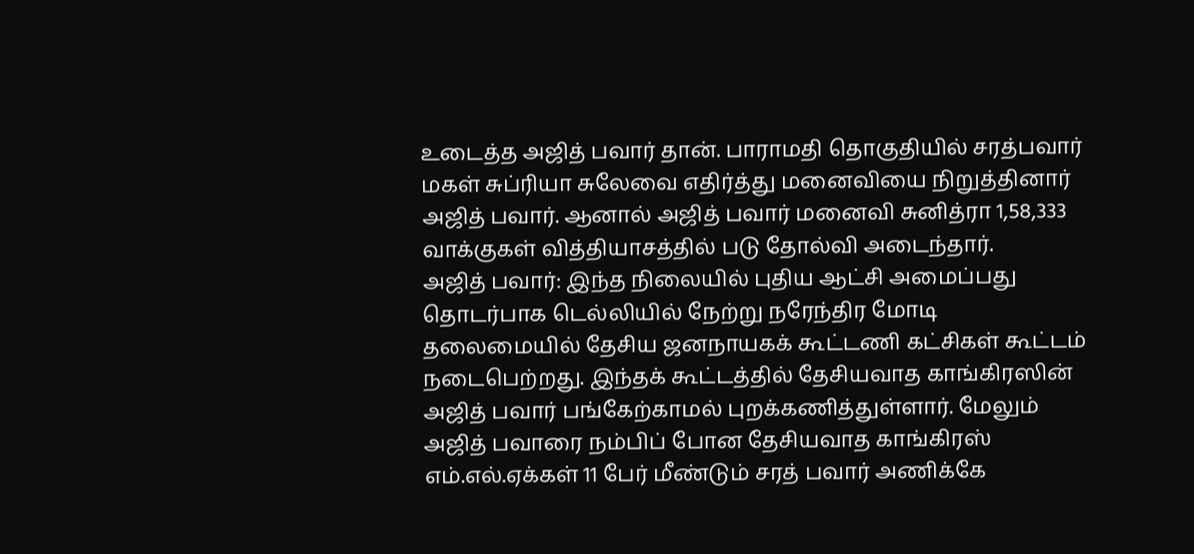உடைத்த அஜித் பவார் தான். பாராமதி தொகுதியில் சரத்பவார் மகள் சுப்ரியா சுலேவை எதிர்த்து மனைவியை நிறுத்தினார் அஜித் பவார். ஆனால் அஜித் பவார் மனைவி சுனித்ரா 1,58,333 வாக்குகள் வித்தியாசத்தில் படு தோல்வி அடைந்தார்.
அஜித் பவார்: இந்த நிலையில் புதிய ஆட்சி அமைப்பது தொடர்பாக டெல்லியில் நேற்று நரேந்திர மோடி தலைமையில் தேசிய ஜனநாயகக் கூட்டணி கட்சிகள் கூட்டம் நடைபெற்றது. இந்தக் கூட்டத்தில் தேசியவாத காங்கிரஸின் அஜித் பவார் பங்கேற்காமல் புறக்கணித்துள்ளார். மேலும் அஜித் பவாரை நம்பிப் போன தேசியவாத காங்கிரஸ் எம்.எல்.ஏக்கள் 11 பேர் மீண்டும் சரத் பவார் அணிக்கே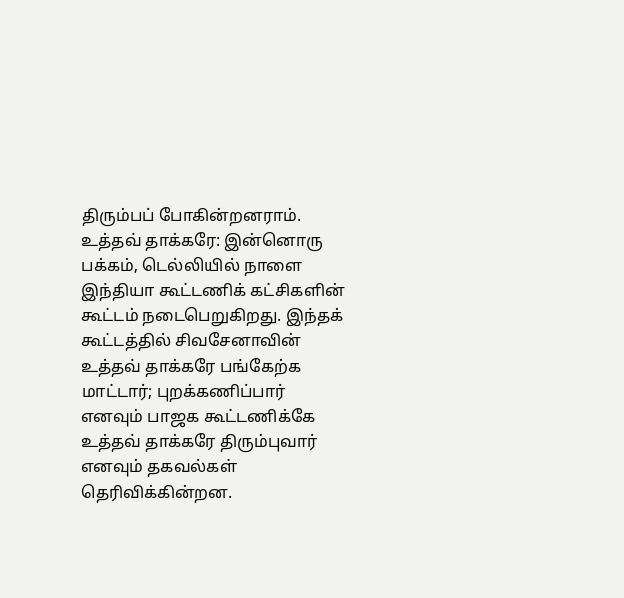திரும்பப் போகின்றனராம்.
உத்தவ் தாக்கரே: இன்னொரு பக்கம், டெல்லியில் நாளை இந்தியா கூட்டணிக் கட்சிகளின் கூட்டம் நடைபெறுகிறது. இந்தக் கூட்டத்தில் சிவசேனாவின் உத்தவ் தாக்கரே பங்கேற்க மாட்டார்; புறக்கணிப்பார் எனவும் பாஜக கூட்டணிக்கே உத்தவ் தாக்கரே திரும்புவார் எனவும் தகவல்கள் தெரிவிக்கின்றன.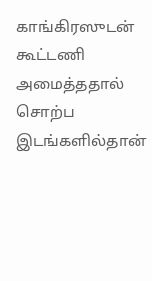காங்கிரஸுடன் கூட்டணி அமைத்ததால் சொற்ப இடங்களில்தான்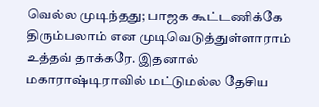வெல்ல முடிந்தது; பாஜக கூட்டணிக்கே திரும்பலாம் என முடிவெடுத்துள்ளாராம் உத்தவ் தாக்கரே. இதனால் மகாராஷ்டிராவில் மட்டுமல்ல தேசிய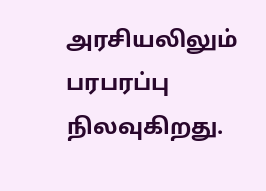அரசியலிலும் பரபரப்பு நிலவுகிறது.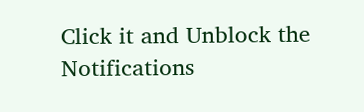Click it and Unblock the Notifications